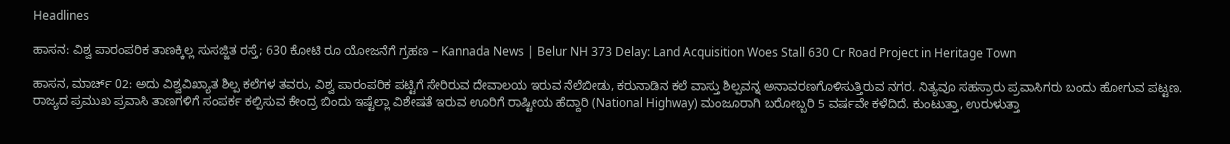Headlines

ಹಾಸನ: ವಿಶ್ವ ಪಾರಂಪರಿಕ ತಾಣಕ್ಕಿಲ್ಲ ಸುಸಜ್ಜಿತ ರಸ್ತೆ; 630 ಕೋಟಿ ರೂ ಯೋಜನೆಗೆ ಗ್ರಹಣ – Kannada News | Belur NH 373 Delay: Land Acquisition Woes Stall 630 Cr Road Project in Heritage Town

ಹಾಸನ, ಮಾರ್ಚ್ 02: ಅದು ವಿಶ್ವವಿಖ್ಯಾತ ಶಿಲ್ಪ ಕಲೆಗಳ ತವರು, ವಿಶ್ವ ಪಾರಂಪರಿಕ ಪಟ್ಟಿಗೆ ಸೇರಿರುವ ದೇವಾಲಯ ಇರುವ ನೆಲೆಬೀಡು, ಕರುನಾಡಿನ ಕಲೆ ವಾಸ್ತು ಶಿಲ್ಪವನ್ನ ಅನಾವರಣಗೊಳಿಸುತ್ತಿರುವ ನಗರ. ನಿತ್ಯವೂ ಸಹಸ್ರಾರು ಪ್ರವಾಸಿಗರು ಬಂದು ಹೋಗುವ ಪಟ್ಟಣ. ರಾಜ್ಯದ ಪ್ರಮುಖ ಪ್ರವಾಸಿ ತಾಣಗಳಿಗೆ ಸಂಪರ್ಕ ಕಲ್ಪಿಸುವ ಕೇಂದ್ರ ಬಿಂದು ಇಷ್ಟೆಲ್ಲಾ ವಿಶೇಷತೆ ಇರುವ ಊರಿಗೆ ರಾಷ್ಟೀಯ ಹೆದ್ದಾರಿ (National Highway) ಮಂಜೂರಾಗಿ ಬರೋಬ್ಬರಿ 5 ವರ್ಷವೇ ಕಳೆದಿದೆ. ಕುಂಟುತ್ತಾ, ಉರುಳುತ್ತಾ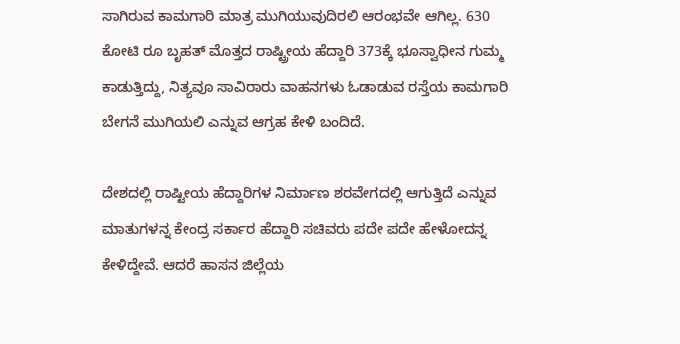ಸಾಗಿರುವ ಕಾಮಗಾರಿ ಮಾತ್ರ ಮುಗಿಯುವುದಿರಲಿ ಆರಂಭವೇ ಆಗಿಲ್ಲ. 630 ಕೋಟಿ ರೂ ಬೃಹತ್ ಮೊತ್ತದ ರಾಷ್ಟ್ರೀಯ ಹೆದ್ದಾರಿ 373ಕ್ಕೆ ಭೂಸ್ವಾಧೀನ ಗುಮ್ಮ ಕಾಡುತ್ತಿದ್ದು, ನಿತ್ಯವೂ ಸಾವಿರಾರು ವಾಹನಗಳು ಓಡಾಡುವ ರಸ್ತೆಯ ಕಾಮಗಾರಿ ಬೇಗನೆ ಮುಗಿಯಲಿ ಎನ್ನುವ ಆಗ್ರಹ ಕೇಳಿ ಬಂದಿದೆ.

ದೇಶದಲ್ಲಿ ರಾಷ್ಟೀಯ ಹೆದ್ದಾರಿಗಳ ನಿರ್ಮಾಣ ಶರವೇಗದಲ್ಲಿ ಆಗುತ್ತಿದೆ ಎನ್ನುವ ಮಾತುಗಳನ್ನ ಕೇಂದ್ರ ಸರ್ಕಾರ ಹೆದ್ದಾರಿ ಸಚಿವರು ಪದೇ ಪದೇ ಹೇಳೋದನ್ನ ಕೇಳಿದ್ದೇವೆ. ಆದರೆ ಹಾಸನ ಜಿಲ್ಲೆಯ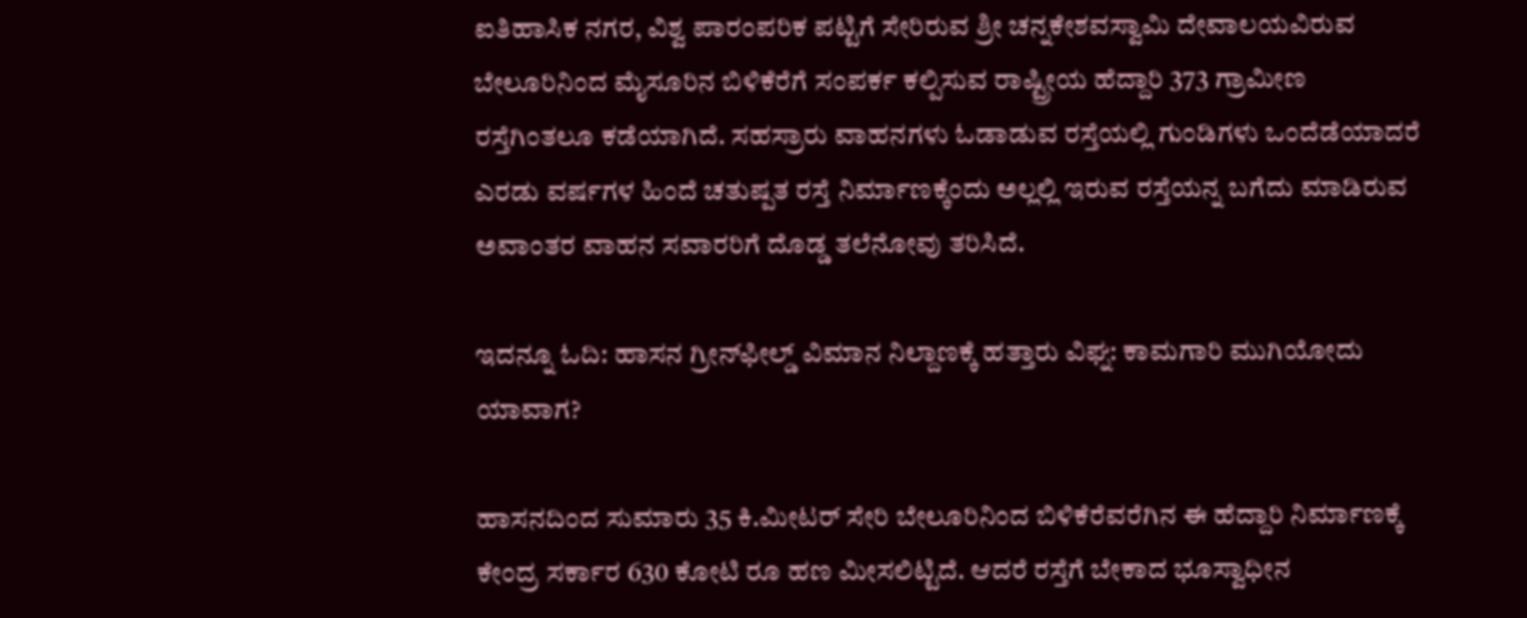ಐತಿಹಾಸಿಕ ನಗರ, ವಿಶ್ವ ಪಾರಂಪರಿಕ ಪಟ್ಟಿಗೆ ಸೇರಿರುವ ಶ್ರೀ ಚನ್ನಕೇಶವಸ್ವಾಮಿ ದೇವಾಲಯವಿರುವ ಬೇಲೂರಿನಿಂದ ಮೈಸೂರಿನ ಬಿಳಿಕೆರೆಗೆ ಸಂಪರ್ಕ ಕಲ್ಪಿಸುವ ರಾಷ್ಟ್ರೀಯ ಹೆದ್ದಾರಿ 373 ಗ್ರಾಮೀಣ ರಸ್ತೆಗಿಂತಲೂ ಕಡೆಯಾಗಿದೆ. ಸಹಸ್ರಾರು ವಾಹನಗಳು ಓಡಾಡುವ ರಸ್ತೆಯಲ್ಲಿ ಗುಂಡಿಗಳು ಒಂದೆಡೆಯಾದರೆ ಎರಡು ವರ್ಷಗಳ ಹಿಂದೆ ಚತುಷ್ಪತ ರಸ್ತೆ ನಿರ್ಮಾಣಕ್ಕೆಂದು ಅಲ್ಲಲ್ಲಿ ಇರುವ ರಸ್ತೆಯನ್ನ ಬಗೆದು ಮಾಡಿರುವ ಅವಾಂತರ ವಾಹನ ಸವಾರರಿಗೆ ದೊಡ್ಡ ತಲೆನೋವು ತರಿಸಿದೆ.

ಇದನ್ನೂ ಓದಿ: ಹಾಸನ ಗ್ರೀನ್‌ಫೀಲ್ಡ್ ವಿಮಾನ ನಿಲ್ದಾಣಕ್ಕೆ ಹತ್ತಾರು ವಿಘ್ನ: ಕಾಮಗಾರಿ ಮುಗಿಯೋದು ಯಾವಾಗ?

ಹಾಸನದಿಂದ ಸುಮಾರು 35 ಕಿ.ಮೀಟರ್ ಸೇರಿ ಬೇಲೂರಿನಿಂದ ಬಿಳಿಕೆರೆವರೆಗಿನ ಈ ಹೆದ್ದಾರಿ ನಿರ್ಮಾಣಕ್ಕೆ ಕೇಂದ್ರ ಸರ್ಕಾರ 630 ಕೋಟಿ ರೂ ಹಣ ಮೀಸಲಿಟ್ಟಿದೆ. ಆದರೆ ರಸ್ತೆಗೆ ಬೇಕಾದ ಭೂಸ್ವಾಧೀನ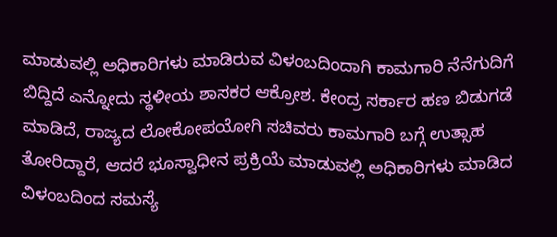ಮಾಡುವಲ್ಲಿ ಅಧಿಕಾರಿಗಳು ಮಾಡಿರುವ ವಿಳಂಬದಿಂದಾಗಿ ಕಾಮಗಾರಿ ನೆನೆಗುದಿಗೆ ಬಿದ್ದಿದೆ ಎನ್ನೋದು ಸ್ಥಳೀಯ ಶಾಸಕರ ಆಕ್ರೋಶ. ಕೇಂದ್ರ ಸರ್ಕಾರ ಹಣ ಬಿಡುಗಡೆ ಮಾಡಿದೆ, ರಾಜ್ಯದ ಲೋಕೋಪಯೋಗಿ ಸಚಿವರು ಕಾಮಗಾರಿ ಬಗ್ಗೆ ಉತ್ಸಾಹ ತೋರಿದ್ದಾರೆ, ಆದರೆ ಭೂಸ್ವಾಧೀನ ಪ್ರಕ್ರಿಯೆ ಮಾಡುವಲ್ಲಿ ಅಧಿಕಾರಿಗಳು ಮಾಡಿದ ವಿಳಂಬದಿಂದ ಸಮಸ್ಯೆ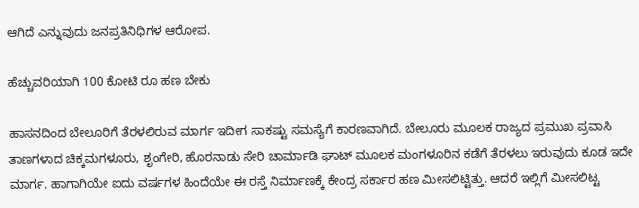ಆಗಿದೆ ಎನ್ನುವುದು ಜನಪ್ರತಿನಿಧಿಗಳ ಆರೋಪ.

ಹೆಚ್ಚುವರಿಯಾಗಿ 100 ಕೋಟಿ ರೂ ಹಣ ಬೇಕು

ಹಾಸನದಿಂದ ಬೇಲೂರಿಗೆ ತೆರಳಲಿರುವ ಮಾರ್ಗ ಇದೀಗ ಸಾಕಷ್ಟು ಸಮಸ್ಯೆಗೆ ಕಾರಣವಾಗಿದೆ. ಬೇಲೂರು ಮೂಲಕ ರಾಜ್ಯದ ಪ್ರಮುಖ ಪ್ರವಾಸಿ ತಾಣಗಳಾದ ಚಿಕ್ಕಮಗಳೂರು, ಶೃಂಗೇರಿ, ಹೊರನಾಡು ಸೇರಿ ಚಾರ್ಮಾಡಿ ಘಾಟ್ ಮೂಲಕ ಮಂಗಳೂರಿನ ಕಡೆಗೆ ತೆರಳಲು ಇರುವುದು ಕೂಡ ಇದೇ ಮಾರ್ಗ. ಹಾಗಾಗಿಯೇ ಐದು ವರ್ಷಗಳ ಹಿಂದೆಯೇ ಈ ರಸ್ತೆ ನಿರ್ಮಾಣಕ್ಕೆ ಕೇಂದ್ರ ಸರ್ಕಾರ ಹಣ ಮೀಸಲಿಟ್ಟಿತ್ತು. ಆದರೆ ಇಲ್ಲಿಗೆ ಮೀಸಲಿಟ್ಟ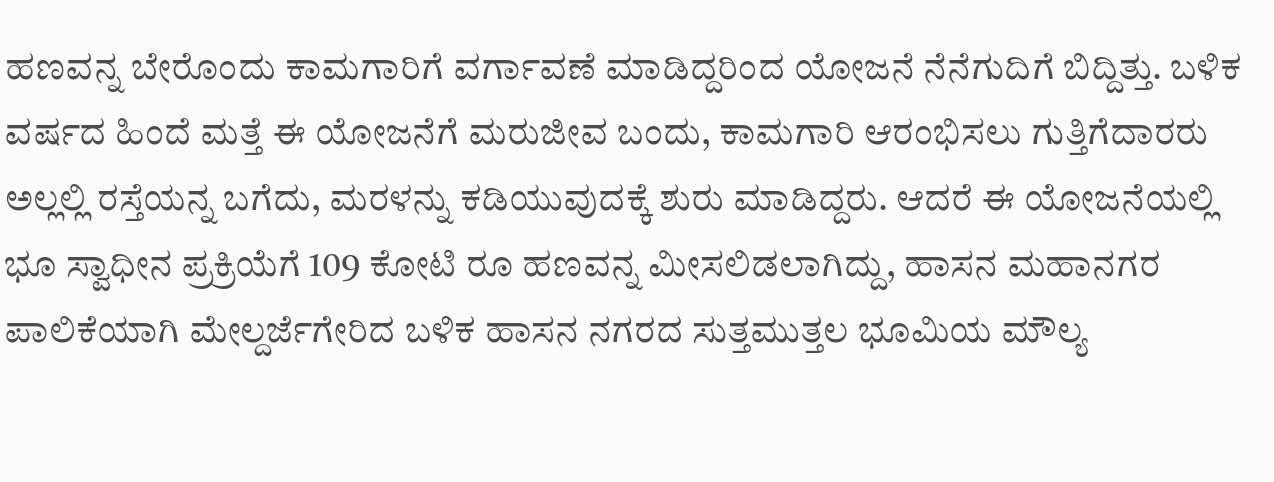ಹಣವನ್ನ ಬೇರೊಂದು ಕಾಮಗಾರಿಗೆ ವರ್ಗಾವಣೆ ಮಾಡಿದ್ದರಿಂದ ಯೋಜನೆ ನೆನೆಗುದಿಗೆ ಬಿದ್ದಿತ್ತು. ಬಳಿಕ ವರ್ಷದ ಹಿಂದೆ ಮತ್ತೆ ಈ ಯೋಜನೆಗೆ ಮರುಜೀವ ಬಂದು, ಕಾಮಗಾರಿ ಆರಂಭಿಸಲು ಗುತ್ತಿಗೆದಾರರು ಅಲ್ಲಲ್ಲಿ ರಸ್ತೆಯನ್ನ ಬಗೆದು, ಮರಳನ್ನು ಕಡಿಯುವುದಕ್ಕೆ ಶುರು ಮಾಡಿದ್ದರು. ಆದರೆ ಈ ಯೋಜನೆಯಲ್ಲಿ ಭೂ ಸ್ವಾಧೀನ ಪ್ರಕ್ರಿಯೆಗೆ 109 ಕೋಟಿ ರೂ ಹಣವನ್ನ ಮೀಸಲಿಡಲಾಗಿದ್ದು, ಹಾಸನ ಮಹಾನಗರ ಪಾಲಿಕೆಯಾಗಿ ಮೇಲ್ದರ್ಜೆಗೇರಿದ ಬಳಿಕ ಹಾಸನ ನಗರದ ಸುತ್ತಮುತ್ತಲ ಭೂಮಿಯ ಮೌಲ್ಯ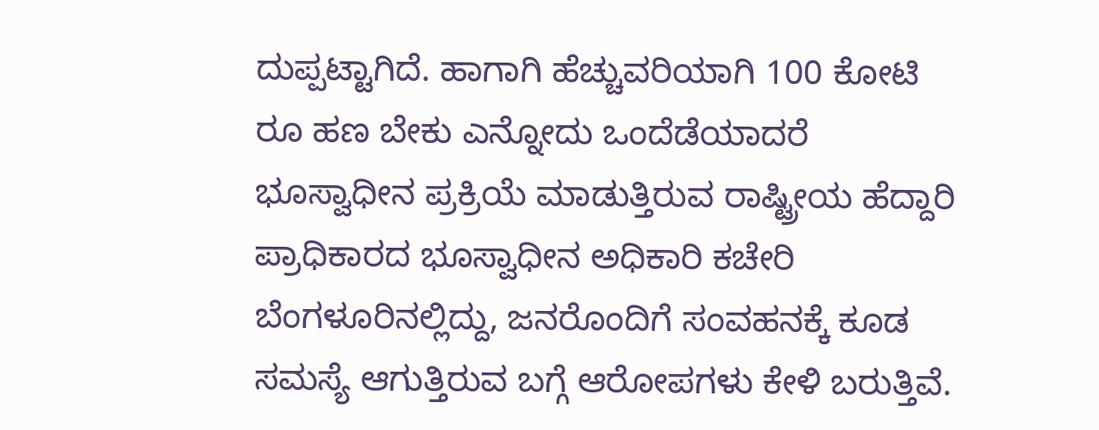ದುಪ್ಪಟ್ಟಾಗಿದೆ. ಹಾಗಾಗಿ ಹೆಚ್ಚುವರಿಯಾಗಿ 100 ಕೋಟಿ ರೂ ಹಣ ಬೇಕು ಎನ್ನೋದು ಒಂದೆಡೆಯಾದರೆ ಭೂಸ್ವಾಧೀನ ಪ್ರಕ್ರಿಯೆ ಮಾಡುತ್ತಿರುವ ರಾಷ್ಟ್ರೀಯ ಹೆದ್ದಾರಿ ಪ್ರಾಧಿಕಾರದ ಭೂಸ್ವಾಧೀನ ಅಧಿಕಾರಿ ಕಚೇರಿ ಬೆಂಗಳೂರಿನಲ್ಲಿದ್ದು, ಜನರೊಂದಿಗೆ ಸಂವಹನಕ್ಕೆ ಕೂಡ ಸಮಸ್ಯೆ ಆಗುತ್ತಿರುವ ಬಗ್ಗೆ ಆರೋಪಗಳು ಕೇಳಿ ಬರುತ್ತಿವೆ.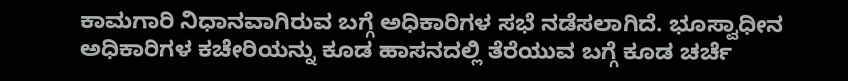ಕಾಮಗಾರಿ ನಿಧಾನವಾಗಿರುವ ಬಗ್ಗೆ ಅಧಿಕಾರಿಗಳ ಸಭೆ ನಡೆಸಲಾಗಿದೆ. ಭೂಸ್ವಾಧೀನ ಅಧಿಕಾರಿಗಳ ಕಚೇರಿಯನ್ನು ಕೂಡ ಹಾಸನದಲ್ಲಿ ತೆರೆಯುವ ಬಗ್ಗೆ ಕೂಡ ಚರ್ಚೆ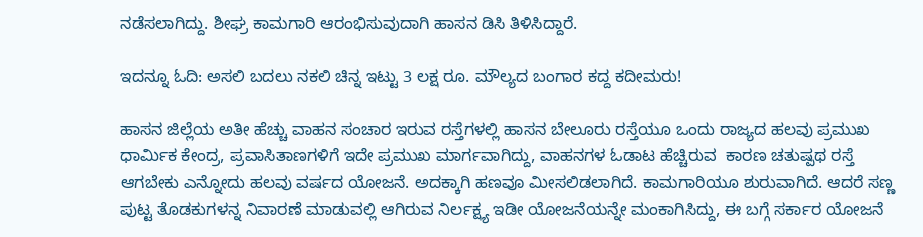ನಡೆಸಲಾಗಿದ್ದು. ಶೀಘ್ರ ಕಾಮಗಾರಿ ಆರಂಭಿಸುವುದಾಗಿ ಹಾಸನ ಡಿಸಿ ತಿಳಿಸಿದ್ದಾರೆ.

ಇದನ್ನೂ ಓದಿ: ಅಸಲಿ ಬದಲು ನಕಲಿ ಚಿನ್ನ ಇಟ್ಟು 3 ಲಕ್ಷ ರೂ. ಮೌಲ್ಯದ ಬಂಗಾರ ಕದ್ದ ಕದೀಮರು!

ಹಾಸನ ಜಿಲ್ಲೆಯ ಅತೀ ಹೆಚ್ಚು ವಾಹನ ಸಂಚಾರ ಇರುವ ರಸ್ತೆಗಳಲ್ಲಿ ಹಾಸನ ಬೇಲೂರು ರಸ್ತೆಯೂ ಒಂದು ರಾಜ್ಯದ ಹಲವು ಪ್ರಮುಖ ಧಾರ್ಮಿಕ ಕೇಂದ್ರ, ಪ್ರವಾಸಿತಾಣಗಳಿಗೆ ಇದೇ ಪ್ರಮುಖ ಮಾರ್ಗವಾಗಿದ್ದು, ವಾಹನಗಳ ಓಡಾಟ ಹೆಚ್ಚಿರುವ  ಕಾರಣ ಚತುಷ್ಪಥ ರಸ್ತೆ ಆಗಬೇಕು ಎನ್ನೋದು ಹಲವು ವರ್ಷದ ಯೋಜನೆ. ಅದಕ್ಕಾಗಿ ಹಣವೂ ಮೀಸಲಿಡಲಾಗಿದೆ. ಕಾಮಗಾರಿಯೂ ಶುರುವಾಗಿದೆ. ಆದರೆ ಸಣ್ಣ ಪುಟ್ಟ ತೊಡಕುಗಳನ್ನ ನಿವಾರಣೆ ಮಾಡುವಲ್ಲಿ ಆಗಿರುವ ನಿರ್ಲಕ್ಷ್ಯ ಇಡೀ ಯೋಜನೆಯನ್ನೇ ಮಂಕಾಗಿಸಿದ್ದು, ಈ ಬಗ್ಗೆ ಸರ್ಕಾರ ಯೋಜನೆ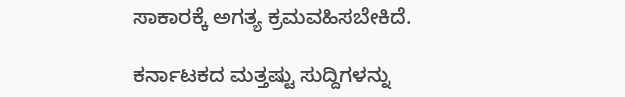ಸಾಕಾರಕ್ಕೆ ಅಗತ್ಯ ಕ್ರಮವಹಿಸಬೇಕಿದೆ.

ಕರ್ನಾಟಕದ ಮತ್ತಷ್ಟು ಸುದ್ದಿಗಳನ್ನು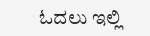ಓದಲು ಇಲ್ಲಿ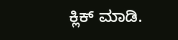ಕ್ಲಿಕ್ ಮಾಡಿ.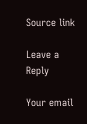Source link

Leave a Reply

Your email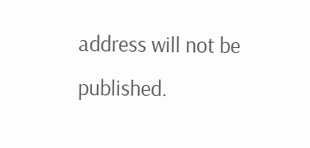address will not be published.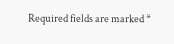Required fields are marked *